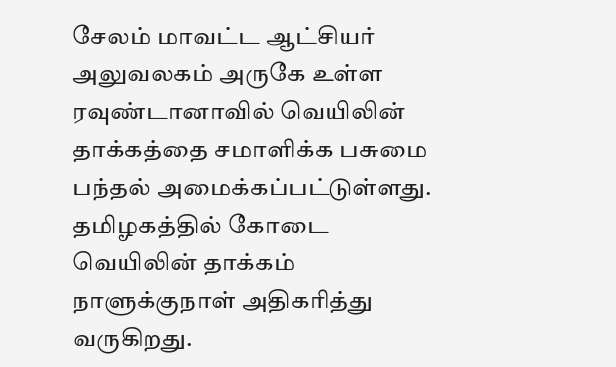சேலம் மாவட்ட ஆட்சியர் அலுவலகம் அருகே உள்ள ரவுண்டானாவில் வெயிலின் தாக்கத்தை சமாளிக்க பசுமை பந்தல் அமைக்கப்பட்டுள்ளது.
தமிழகத்தில் கோடை வெயிலின் தாக்கம் நாளுக்குநாள் அதிகரித்து வருகிறது.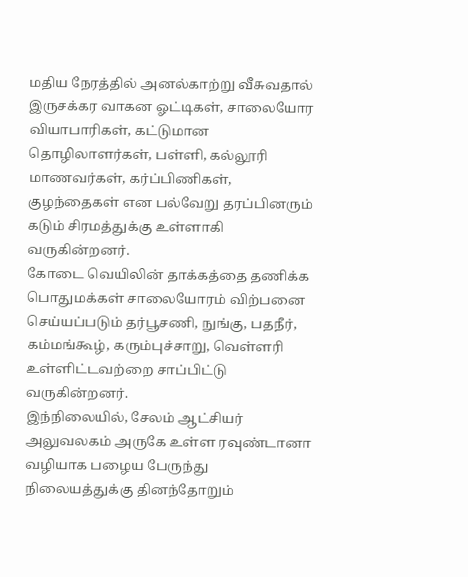மதிய நேரத்தில் அனல்காற்று வீசுவதால் இருசக்கர வாகன ஓட்டிகள், சாலையோர வியாபாரிகள், கட்டுமான தொழிலாளர்கள், பள்ளி, கல்லூரி மாணவர்கள், கர்ப்பிணிகள், குழந்தைகள் என பல்வேறு தரப்பினரும் கடும் சிரமத்துக்கு உள்ளாகி வருகின்றனர்.
கோடை வெயிலின் தாக்கத்தை தணிக்க பொதுமக்கள் சாலையோரம் விற்பனை செய்யப்படும் தர்பூசணி, நுங்கு, பதநீர், கம்மங்கூழ், கரும்புச்சாறு, வெள்ளரி உள்ளிட்டவற்றை சாப்பிட்டு வருகின்றனர்.
இந்நிலையில், சேலம் ஆட்சியர் அலுவலகம் அருகே உள்ள ரவுண்டானா வழியாக பழைய பேருந்து நிலையத்துக்கு தினந்தோறும்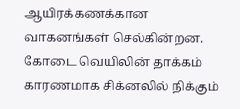ஆயிரக்கணக்கான வாகனங்கள் செல்கின்றன. கோடை வெயிலின் தாக்கம் காரணமாக சிக்னலில் நிக்கும்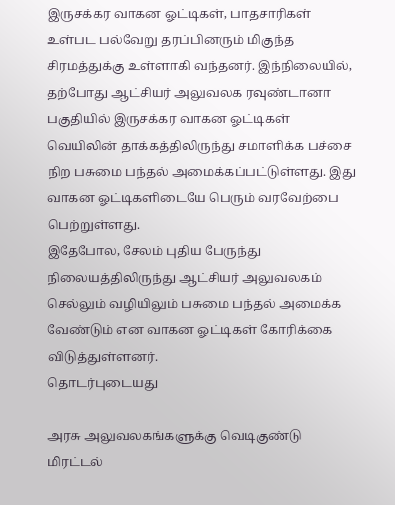இருசக்கர வாகன ஓட்டிகள், பாதசாரிகள் உள்பட பல்வேறு தரப்பினரும் மிகுந்த சிரமத்துக்கு உள்ளாகி வந்தனர். இந்நிலையில், தற்போது ஆட்சியர் அலுவலக ரவுண்டானா பகுதியில் இருசக்கர வாகன ஓட்டிகள் வெயிலின் தாக்கத்திலிருந்து சமாளிக்க பச்சை நிற பசுமை பந்தல் அமைக்கப்பட்டுள்ளது. இது வாகன ஓட்டிகளிடையே பெரும் வரவேற்பை பெற்றுள்ளது.
இதேபோல, சேலம் புதிய பேருந்து நிலையத்திலிருந்து ஆட்சியர் அலுவலகம் செல்லும் வழியிலும் பசுமை பந்தல் அமைக்க வேண்டும் என வாகன ஓட்டிகள் கோரிக்கை விடுத்துள்ளனர்.
தொடர்புடையது

அரசு அலுவலகங்களுக்கு வெடிகுண்டு மிரட்டல்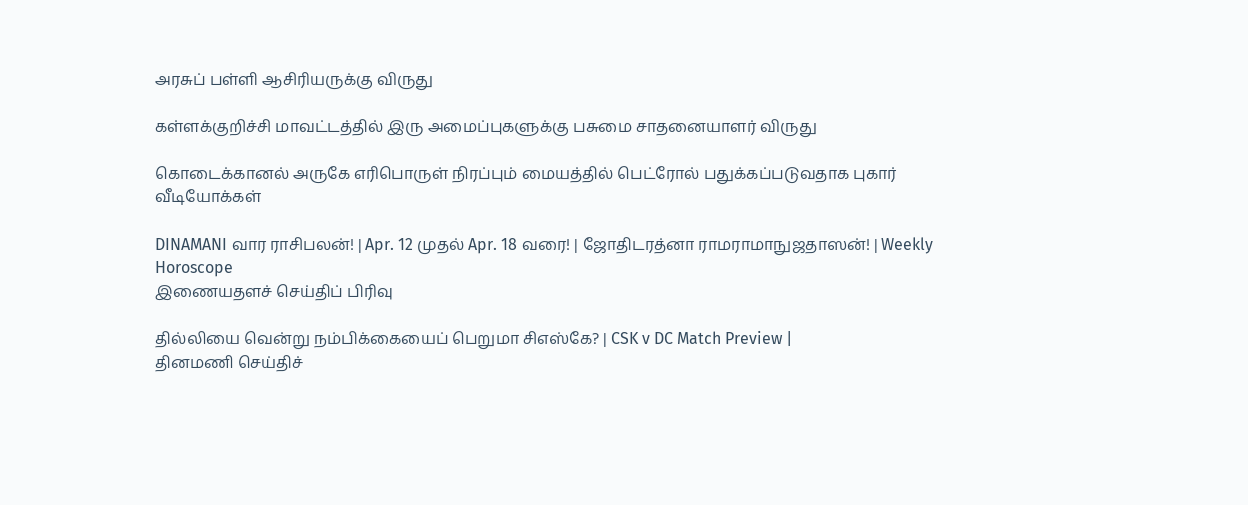அரசுப் பள்ளி ஆசிரியருக்கு விருது

கள்ளக்குறிச்சி மாவட்டத்தில் இரு அமைப்புகளுக்கு பசுமை சாதனையாளர் விருது

கொடைக்கானல் அருகே எரிபொருள் நிரப்பும் மையத்தில் பெட்ரோல் பதுக்கப்படுவதாக புகார்
வீடியோக்கள்

DINAMANI வார ராசிபலன்! | Apr. 12 முதல் Apr. 18 வரை! | ஜோதிடரத்னா ராமராமாநுஜதாஸன்! | Weekly Horoscope
இணையதளச் செய்திப் பிரிவு

தில்லியை வென்று நம்பிக்கையைப் பெறுமா சிஎஸ்கே? | CSK v DC Match Preview |
தினமணி செய்திச்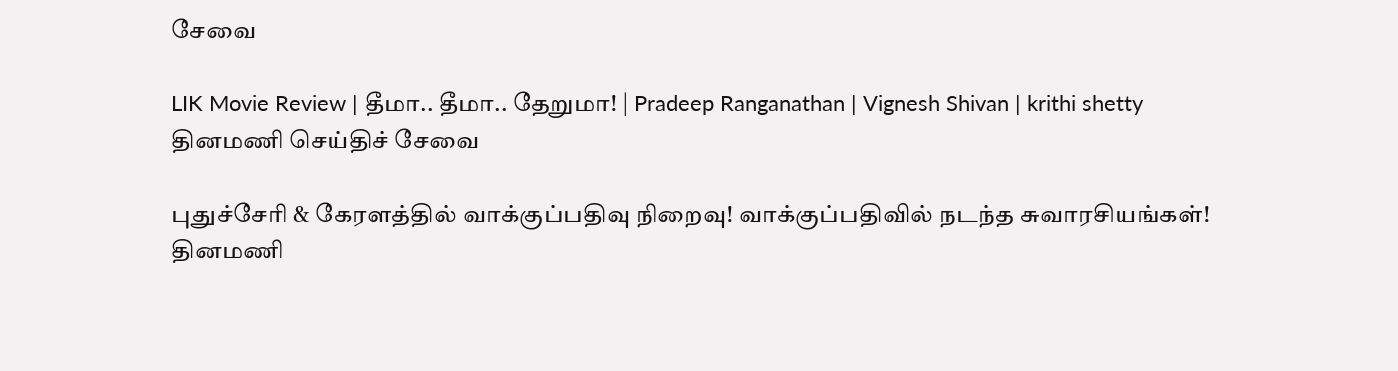சேவை

LIK Movie Review | தீமா.. தீமா.. தேறுமா! | Pradeep Ranganathan | Vignesh Shivan | krithi shetty
தினமணி செய்திச் சேவை

புதுச்சேரி & கேரளத்தில் வாக்குப்பதிவு நிறைவு! வாக்குப்பதிவில் நடந்த சுவாரசியங்கள்!
தினமணி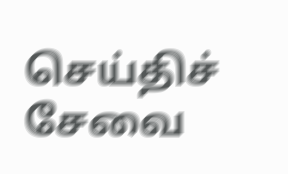செய்திச் சேவை